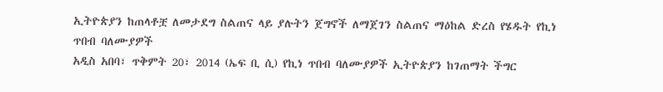ኢትዮጵያን ከጠላቶቿ ለመታደግ ስልጠና ላይ ያሉትን ጀግኖች ለማጀገን ስልጠና ማዕከል ድረስ የሄዱት የኪነ ጥበብ ባለሙያዎች
አዲስ አበባ፣ ጥቅምት 20፣ 2014 (ኤፍ ቢ ሲ) የኪነ ጥበብ ባለሙያዎች ኢትዮጵያን ከገጠማት ችግር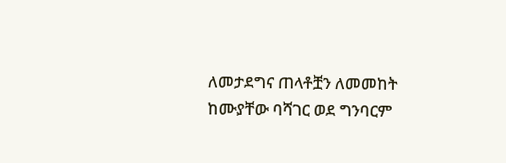ለመታደግና ጠላቶቿን ለመመከት ከሙያቸው ባሻገር ወደ ግንባርም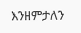እንዘምታለን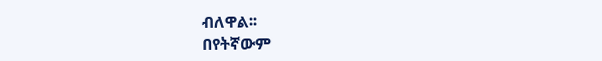ብለዋል፡፡
በየትኛውም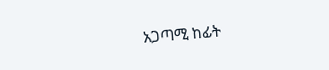አጋጣሚ ከፊት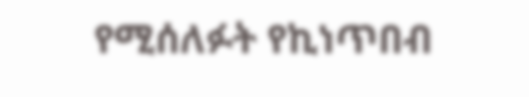የሚሰለፉት የኪነጥበብ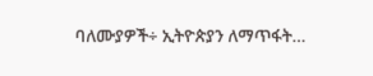ባለሙያዎች÷ ኢትዮጵያን ለማጥፋት…